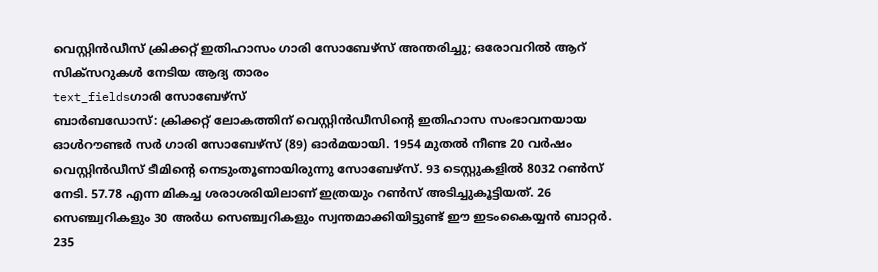വെസ്റ്റിൻഡീസ് ക്രിക്കറ്റ് ഇതിഹാസം ഗാരി സോബേഴ്സ് അന്തരിച്ചു; ഒരോവറിൽ ആറ് സിക്സറുകൾ നേടിയ ആദ്യ താരം
text_fieldsഗാരി സോബേഴ്സ്
ബാർബഡോസ്: ക്രിക്കറ്റ് ലോകത്തിന് വെസ്റ്റിൻഡീസിന്റെ ഇതിഹാസ സംഭാവനയായ ഓൾറൗണ്ടർ സർ ഗാരി സോബേഴ്സ് (89) ഓർമയായി. 1954 മുതൽ നീണ്ട 20 വർഷം വെസ്റ്റിൻഡീസ് ടീമിന്റെ നെടുംതൂണായിരുന്നു സോബേഴ്സ്. 93 ടെസ്റ്റുകളിൽ 8032 റൺസ് നേടി. 57.78 എന്ന മികച്ച ശരാശരിയിലാണ് ഇത്രയും റൺസ് അടിച്ചുകൂട്ടിയത്. 26 സെഞ്ച്വറികളും 30 അർധ സെഞ്ച്വറികളും സ്വന്തമാക്കിയിട്ടുണ്ട് ഈ ഇടംകൈയ്യൻ ബാറ്റർ. 235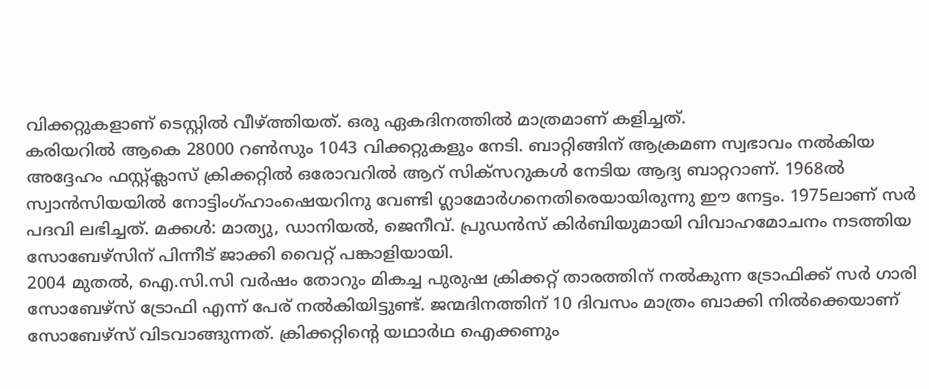വിക്കറ്റുകളാണ് ടെസ്റ്റിൽ വീഴ്ത്തിയത്. ഒരു ഏകദിനത്തിൽ മാത്രമാണ് കളിച്ചത്.
കരിയറിൽ ആകെ 28000 റൺസും 1043 വിക്കറ്റുകളും നേടി. ബാറ്റിങ്ങിന് ആക്രമണ സ്വഭാവം നൽകിയ അദ്ദേഹം ഫസ്റ്റ്ക്ലാസ് ക്രിക്കറ്റിൽ ഒരോവറിൽ ആറ് സിക്സറുകൾ നേടിയ ആദ്യ ബാറ്ററാണ്. 1968ൽ സ്വാൻസിയയിൽ നോട്ടിംഗ്ഹാംഷെയറിനു വേണ്ടി ഗ്ലാമോർഗനെതിരെയായിരുന്നു ഈ നേട്ടം. 1975ലാണ് സർ പദവി ലഭിച്ചത്. മക്കൾ: മാത്യു, ഡാനിയൽ, ജെനീവ്. പ്രുഡൻസ് കിർബിയുമായി വിവാഹമോചനം നടത്തിയ സോബേഴ്സിന് പിന്നീട് ജാക്കി വൈറ്റ് പങ്കാളിയായി.
2004 മുതൽ, ഐ.സി.സി വർഷം തോറും മികച്ച പുരുഷ ക്രിക്കറ്റ് താരത്തിന് നൽകുന്ന ട്രോഫിക്ക് സർ ഗാരി സോബേഴ്സ് ട്രോഫി എന്ന് പേര് നൽകിയിട്ടുണ്ട്. ജന്മദിനത്തിന് 10 ദിവസം മാത്രം ബാക്കി നിൽക്കെയാണ് സോബേഴ്സ് വിടവാങ്ങുന്നത്. ക്രിക്കറ്റിന്റെ യഥാർഥ ഐക്കണും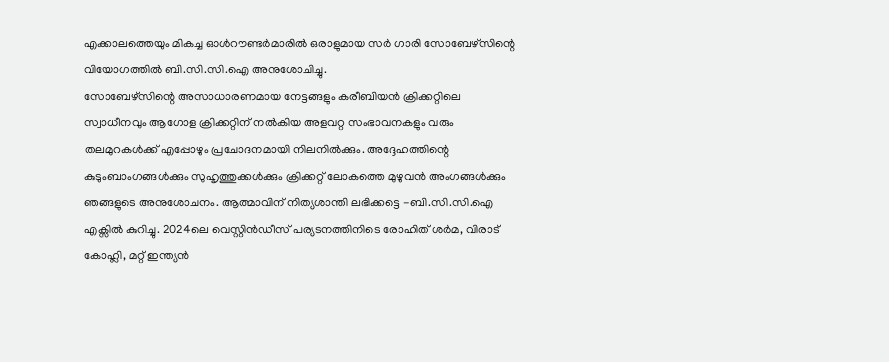എക്കാലത്തെയും മികച്ച ഓൾറൗണ്ടർമാരിൽ ഒരാളുമായ സർ ഗാരി സോബേഴ്സിന്റെ വിയോഗത്തിൽ ബി.സി.സി.ഐ അനുശോചിച്ചു.
സോബേഴ്സിന്റെ അസാധാരണമായ നേട്ടങ്ങളും കരീബിയൻ ക്രിക്കറ്റിലെ സ്വാധീനവും ആഗോള ക്രിക്കറ്റിന് നൽകിയ അളവറ്റ സംഭാവനകളും വരും തലമുറകൾക്ക് എപ്പോഴും പ്രചോദനമായി നിലനിൽക്കും. അദ്ദേഹത്തിന്റെ കുടുംബാംഗങ്ങൾക്കും സുഹൃത്തുക്കൾക്കും ക്രിക്കറ്റ് ലോകത്തെ മുഴുവൻ അംഗങ്ങൾക്കും ഞങ്ങളുടെ അനുശോചനം. ആത്മാവിന് നിത്യശാന്തി ലഭിക്കട്ടെ -ബി.സി.സി.ഐ എക്സിൽ കുറിച്ചു. 2024ലെ വെസ്റ്റിൻഡീസ് പര്യടനത്തിനിടെ രോഹിത് ശർമ, വിരാട് കോഹ്ലി, മറ്റ് ഇന്ത്യൻ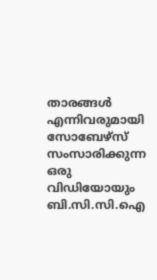താരങ്ങൾ എന്നിവരുമായി സോബേഴ്സ് സംസാരിക്കുന്ന ഒരു വിഡിയോയും ബി.സി.സി.ഐ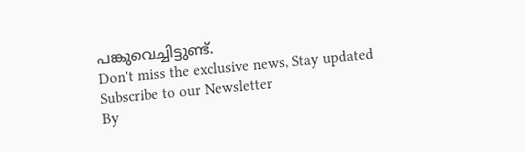പങ്കുവെച്ചിട്ടുണ്ട്.
Don't miss the exclusive news, Stay updated
Subscribe to our Newsletter
By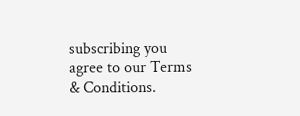subscribing you agree to our Terms & Conditions.